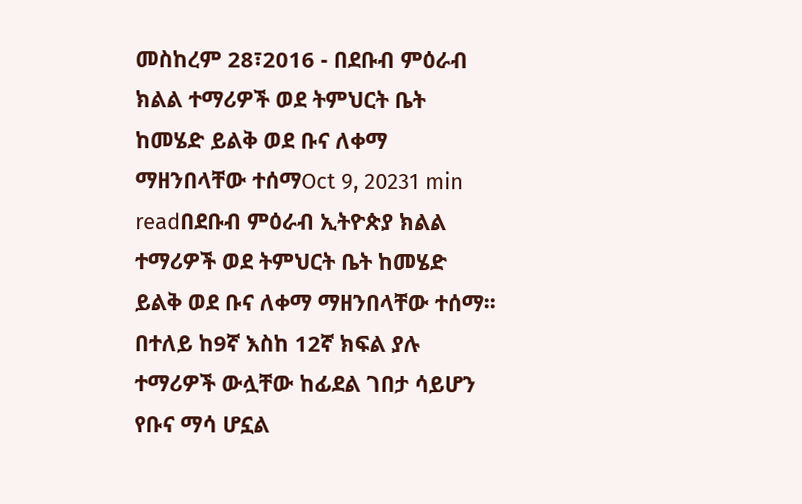መስከረም 28፣2016 - በደቡብ ምዕራብ ክልል ተማሪዎች ወደ ትምህርት ቤት ከመሄድ ይልቅ ወደ ቡና ለቀማ ማዘንበላቸው ተሰማOct 9, 20231 min readበደቡብ ምዕራብ ኢትዮጵያ ክልል ተማሪዎች ወደ ትምህርት ቤት ከመሄድ ይልቅ ወደ ቡና ለቀማ ማዘንበላቸው ተሰማ፡፡በተለይ ከ9ኛ እስከ 12ኛ ክፍል ያሉ ተማሪዎች ውሏቸው ከፊደል ገበታ ሳይሆን የቡና ማሳ ሆኗል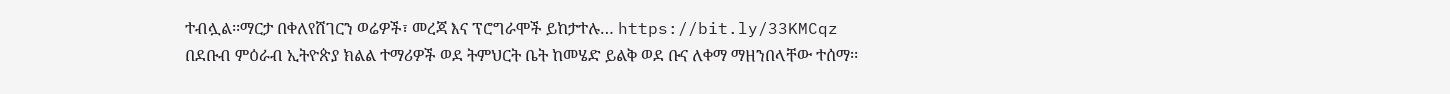ተብሏል፡፡ማርታ በቀለየሸገርን ወሬዎች፣ መረጃ እና ፕሮግራሞች ይከታተሉ… https://bit.ly/33KMCqz
በደቡብ ምዕራብ ኢትዮጵያ ክልል ተማሪዎች ወደ ትምህርት ቤት ከመሄድ ይልቅ ወደ ቡና ለቀማ ማዘንበላቸው ተሰማ፡፡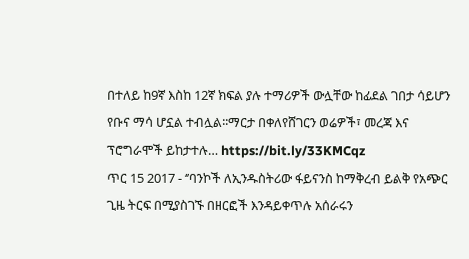በተለይ ከ9ኛ እስከ 12ኛ ክፍል ያሉ ተማሪዎች ውሏቸው ከፊደል ገበታ ሳይሆን የቡና ማሳ ሆኗል ተብሏል፡፡ማርታ በቀለየሸገርን ወሬዎች፣ መረጃ እና ፕሮግራሞች ይከታተሉ… https://bit.ly/33KMCqz
ጥር 15 2017 - ‘’ባንኮች ለኢንዱስትሪው ፋይናንስ ከማቅረብ ይልቅ የአጭር ጊዜ ትርፍ በሚያስገኙ በዘርፎች እንዳይቀጥሉ አሰራሩን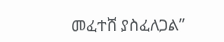መፈተሸ ያስፈለጋል’’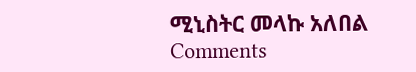ሚኒስትር መላኩ አለበል
Comments